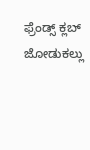ಫ್ರೆಂಡ್ಸ್ ಕ್ಲಬ್ ಜೋಡುಕಲ್ಲು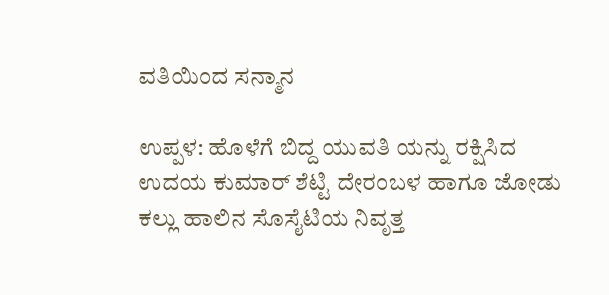ವತಿಯಿಂದ ಸನ್ಮಾನ

ಉಪ್ಪಳ: ಹೊಳೆಗೆ ಬಿದ್ದ ಯುವತಿ ಯನ್ನು ರಕ್ಷಿಸಿದ ಉದಯ ಕುಮಾರ್ ಶೆಟ್ಟಿ ದೇರಂಬಳ ಹಾಗೂ ಜೋಡು ಕಲ್ಲು ಹಾಲಿನ ಸೊಸೈಟಿಯ ನಿವೃತ್ತ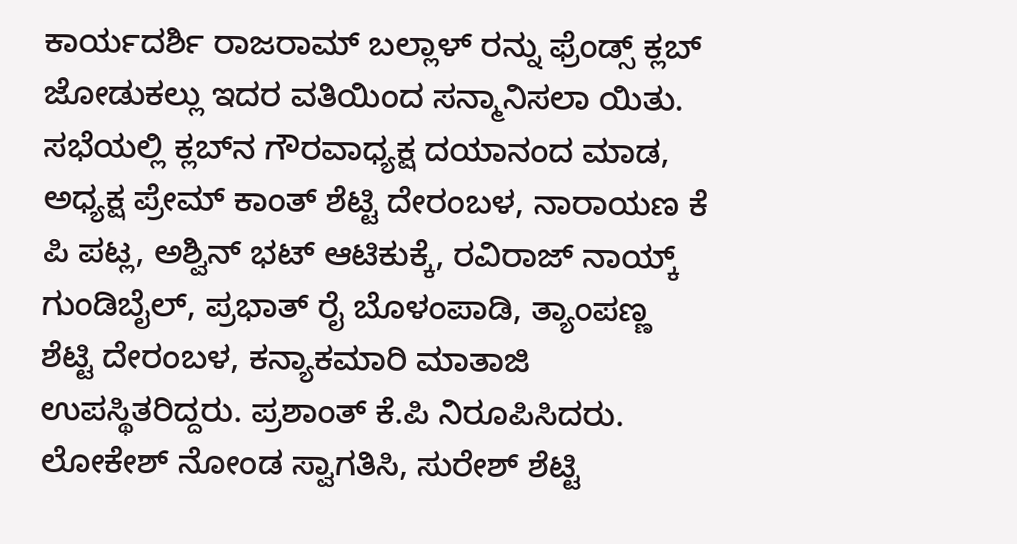ಕಾರ್ಯದರ್ಶಿ ರಾಜರಾಮ್ ಬಲ್ಲಾಳ್ ರನ್ನು ಫ್ರೆಂಡ್ಸ್ ಕ್ಲಬ್ ಜೋಡುಕಲ್ಲು ಇದರ ವತಿಯಿಂದ ಸನ್ಮಾನಿಸಲಾ ಯಿತು. ಸಭೆಯಲ್ಲಿ ಕ್ಲಬ್‌ನ ಗೌರವಾಧ್ಯಕ್ಷ ದಯಾನಂದ ಮಾಡ, ಅಧ್ಯಕ್ಷ ಪ್ರೇಮ್ ಕಾಂತ್ ಶೆಟ್ಟಿ ದೇರಂಬಳ, ನಾರಾಯಣ ಕೆ ಪಿ ಪಟ್ಲ, ಅಶ್ವಿನ್ ಭಟ್ ಆಟಿಕುಕ್ಕೆ, ರವಿರಾಜ್ ನಾಯ್ಕ್ ಗುಂಡಿಬೈಲ್, ಪ್ರಭಾತ್ ರೈ ಬೊಳಂಪಾಡಿ, ತ್ಯಾಂಪಣ್ಣ ಶೆಟ್ಟಿ ದೇರಂಬಳ, ಕನ್ಯಾಕಮಾರಿ ಮಾತಾಜಿ ಉಪಸ್ಥಿತರಿದ್ದರು. ಪ್ರಶಾಂತ್ ಕೆ.ಪಿ ನಿರೂಪಿಸಿದರು. ಲೋಕೇಶ್ ನೋಂಡ ಸ್ವಾಗತಿಸಿ, ಸುರೇಶ್ ಶೆಟ್ಟಿ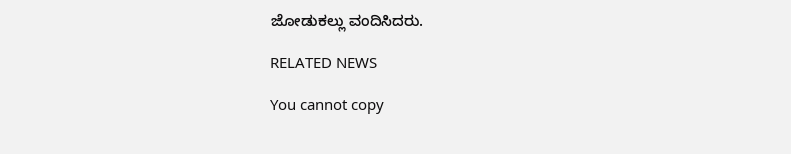ಜೋಡುಕಲ್ಲು ವಂದಿಸಿದರು.

RELATED NEWS

You cannot copy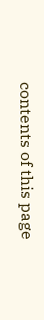contents of this page